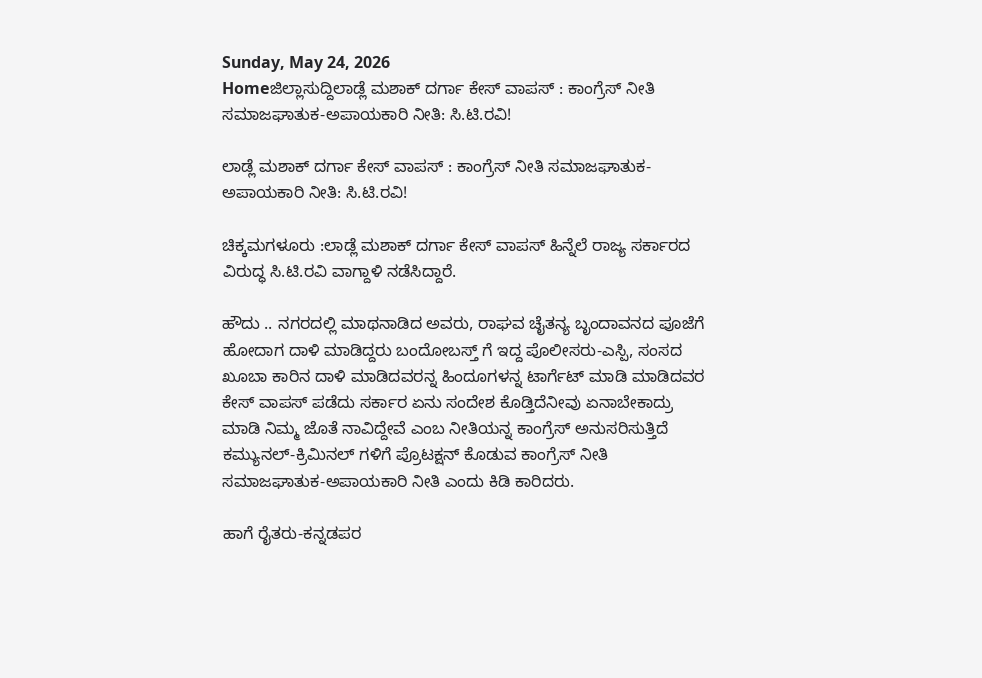Sunday, May 24, 2026
Homeಜಿಲ್ಲಾಸುದ್ದಿಲಾಡ್ಲೆ ಮಶಾಕ್ ದರ್ಗಾ ಕೇಸ್ ವಾಪಸ್ : ಕಾಂಗ್ರೆಸ್ ನೀತಿ ಸಮಾಜಘಾತುಕ-ಅಪಾಯಕಾರಿ ನೀತಿ: ಸಿ.ಟಿ.ರವಿ!

ಲಾಡ್ಲೆ ಮಶಾಕ್ ದರ್ಗಾ ಕೇಸ್ ವಾಪಸ್ : ಕಾಂಗ್ರೆಸ್ ನೀತಿ ಸಮಾಜಘಾತುಕ-ಅಪಾಯಕಾರಿ ನೀತಿ: ಸಿ.ಟಿ.ರವಿ!

ಚಿಕ್ಕಮಗಳೂರು :ಲಾಡ್ಲೆ ಮಶಾಕ್ ದರ್ಗಾ ಕೇಸ್ ವಾಪಸ್ ಹಿನ್ನೆಲೆ ರಾಜ್ಯ ಸರ್ಕಾರದ ವಿರುದ್ಧ ಸಿ.ಟಿ.ರವಿ ವಾಗ್ದಾಳಿ ನಡೆಸಿದ್ದಾರೆ.

ಹೌದು .. ನಗರದಲ್ಲಿ ಮಾಥನಾಡಿದ ಅವರು, ರಾಘವ ಚೈತನ್ಯ ಬೃಂದಾವನದ ಪೂಜೆಗೆ ಹೋದಾಗ ದಾಳಿ ಮಾಡಿದ್ದರು ಬಂದೋಬಸ್ತ್ ಗೆ ಇದ್ದ ಪೊಲೀಸರು-ಎಸ್ಪಿ, ಸಂಸದ ಖೂಬಾ ಕಾರಿನ ದಾಳಿ ಮಾಡಿದವರನ್ನ ಹಿಂದೂಗಳನ್ನ ಟಾರ್ಗೆಟ್ ಮಾಡಿ ಮಾಡಿದವರ ಕೇಸ್ ವಾಪಸ್ ಪಡೆದು ಸರ್ಕಾರ ಏನು ಸಂದೇಶ ಕೊಡ್ತಿದೆನೀವು ಏನಾಬೇಕಾದ್ರು ಮಾಡಿ ನಿಮ್ಮ ಜೊತೆ ನಾವಿದ್ದೇವೆ ಎಂಬ ನೀತಿಯನ್ನ ಕಾಂಗ್ರೆಸ್ ಅನುಸರಿಸುತ್ತಿದೆ ಕಮ್ಯುನಲ್-ಕ್ರಿಮಿನಲ್ ಗಳಿಗೆ ಪ್ರೊಟಕ್ಷನ್ ಕೊಡುವ ಕಾಂಗ್ರೆಸ್ ನೀತಿ ಸಮಾಜಘಾತುಕ-ಅಪಾಯಕಾರಿ ನೀತಿ ಎಂದು ಕಿಡಿ ಕಾರಿದರು.

ಹಾಗೆ ರೈತರು-ಕನ್ನಡಪರ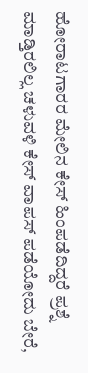ಹೋರಾಟಗಾರರ ಮೇಲಿನ ಕೇಸ್ ಹಿಂಪಡೆದಿದ್ದರೆ ಪ್ರಶ್ನೆ ಮಾಡ್ತಿರಲಿಲ್ಲ ಚಳುವಳಿ ಕೇಸ್ ವಾಪಸ್ ಪಡೆಯೋದು ಬೇರೆ,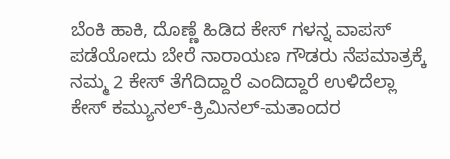ಬೆಂಕಿ ಹಾಕಿ, ದೊಣ್ಣೆ ಹಿಡಿದ ಕೇಸ್ ಗಳನ್ನ ವಾಪಸ್ ಪಡೆಯೋದು ಬೇರೆ ನಾರಾಯಣ ಗೌಡರು ನೆಪಮಾತ್ರಕ್ಕೆ ನಮ್ಮ 2 ಕೇಸ್ ತೆಗೆದಿದ್ದಾರೆ ಎಂದಿದ್ದಾರೆ ಉಳಿದೆಲ್ಲಾ ಕೇಸ್ ಕಮ್ಯುನಲ್-ಕ್ರಿಮಿನಲ್-ಮತಾಂದರ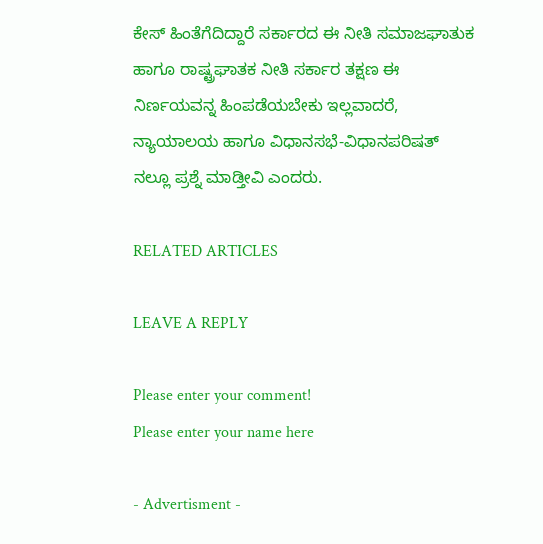ಕೇಸ್ ಹಿಂತೆಗೆದಿದ್ದಾರೆ ಸರ್ಕಾರದ ಈ ನೀತಿ ಸಮಾಜಘಾತುಕ ಹಾಗೂ ರಾಷ್ಟ್ರಘಾತಕ ನೀತಿ ಸರ್ಕಾರ ತಕ್ಷಣ ಈ ನಿರ್ಣಯವನ್ನ ಹಿಂಪಡೆಯಬೇಕು ಇಲ್ಲವಾದರೆ, ನ್ಯಾಯಾಲಯ ಹಾಗೂ ವಿಧಾನಸಭೆ-ವಿಧಾನಪರಿಷತ್ ನಲ್ಲೂ ಪ್ರಶ್ನೆ ಮಾಡ್ತೀವಿ ಎಂದರು.

RELATED ARTICLES

LEAVE A REPLY

Please enter your comment!
Please enter your name here

- Advertisment -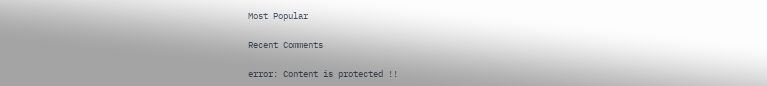Most Popular

Recent Comments

error: Content is protected !!